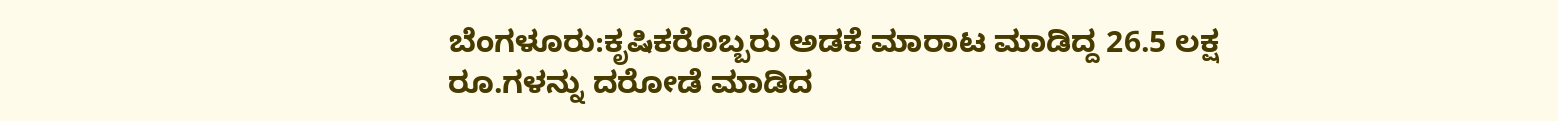ಬೆಂಗಳೂರು:ಕೃಷಿಕರೊಬ್ಬರು ಅಡಕೆ ಮಾರಾಟ ಮಾಡಿದ್ದ 26.5 ಲಕ್ಷ ರೂ.ಗಳನ್ನು ದರೋಡೆ ಮಾಡಿದ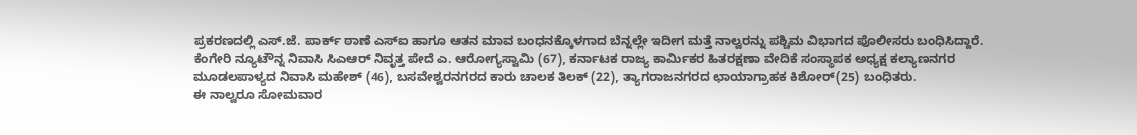ಪ್ರಕರಣದಲ್ಲಿ ಎಸ್.ಜೆ. ಪಾರ್ಕ್ ಠಾಣೆ ಎಸ್ಐ ಹಾಗೂ ಆತನ ಮಾವ ಬಂಧನಕ್ಕೊಳಗಾದ ಬೆನ್ನಲ್ಲೇ ಇದೀಗ ಮತ್ತೆ ನಾಲ್ವರನ್ನು ಪಶ್ಚಿಮ ವಿಭಾಗದ ಪೊಲೀಸರು ಬಂಧಿಸಿದ್ದಾರೆ.
ಕೆಂಗೇರಿ ನ್ಯೂಟೌನ್ನ ನಿವಾಸಿ ಸಿಎಆರ್ ನಿವೃತ್ತ ಪೇದೆ ಎ. ಆರೋಗ್ಯಸ್ವಾಮಿ (67), ಕರ್ನಾಟಕ ರಾಜ್ಯ ಕಾರ್ವಿುಕರ ಹಿತರಕ್ಷಣಾ ವೇದಿಕೆ ಸಂಸ್ಥಾಪಕ ಅಧ್ಯಕ್ಷ ಕಲ್ಯಾಣನಗರ ಮೂಡಲಪಾಳ್ಯದ ನಿವಾಸಿ ಮಹೇಶ್ (46), ಬಸವೇಶ್ವರನಗರದ ಕಾರು ಚಾಲಕ ತಿಲಕ್ (22), ತ್ಯಾಗರಾಜನಗರದ ಛಾಯಾಗ್ರಾಹಕ ಕಿಶೋರ್(25) ಬಂಧಿತರು.
ಈ ನಾಲ್ವರೂ ಸೋಮವಾರ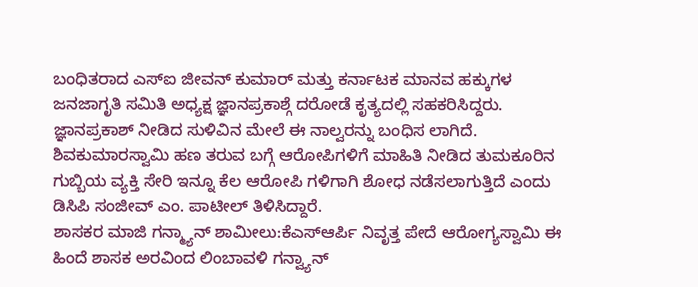ಬಂಧಿತರಾದ ಎಸ್ಐ ಜೀವನ್ ಕುಮಾರ್ ಮತ್ತು ಕರ್ನಾಟಕ ಮಾನವ ಹಕ್ಕುಗಳ ಜನಜಾಗೃತಿ ಸಮಿತಿ ಅಧ್ಯಕ್ಷ ಜ್ಞಾನಪ್ರಕಾಶ್ಗೆ ದರೋಡೆ ಕೃತ್ಯದಲ್ಲಿ ಸಹಕರಿಸಿದ್ದರು. ಜ್ಞಾನಪ್ರಕಾಶ್ ನೀಡಿದ ಸುಳಿವಿನ ಮೇಲೆ ಈ ನಾಲ್ವರನ್ನು ಬಂಧಿಸ ಲಾಗಿದೆ. ಶಿವಕುಮಾರಸ್ವಾಮಿ ಹಣ ತರುವ ಬಗ್ಗೆ ಆರೋಪಿಗಳಿಗೆ ಮಾಹಿತಿ ನೀಡಿದ ತುಮಕೂರಿನ ಗುಬ್ಬಿಯ ವ್ಯಕ್ತಿ ಸೇರಿ ಇನ್ನೂ ಕೆಲ ಆರೋಪಿ ಗಳಿಗಾಗಿ ಶೋಧ ನಡೆಸಲಾಗುತ್ತಿದೆ ಎಂದು ಡಿಸಿಪಿ ಸಂಜೀವ್ ಎಂ. ಪಾಟೀಲ್ ತಿಳಿಸಿದ್ದಾರೆ.
ಶಾಸಕರ ಮಾಜಿ ಗನ್ಮ್ಯಾನ್ ಶಾಮೀಲು:ಕೆಎಸ್ಆರ್ಪಿ ನಿವೃತ್ತ ಪೇದೆ ಆರೋಗ್ಯಸ್ವಾಮಿ ಈ ಹಿಂದೆ ಶಾಸಕ ಅರವಿಂದ ಲಿಂಬಾವಳಿ ಗನ್ವ್ಯಾನ್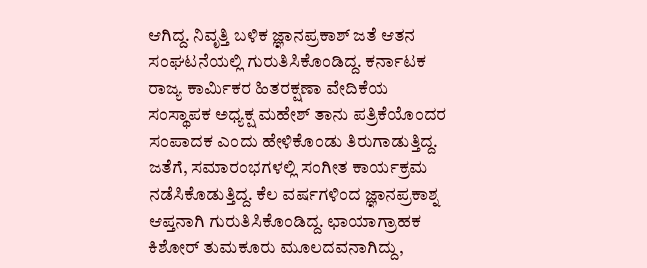ಆಗಿದ್ದ. ನಿವೃತ್ತಿ ಬಳಿಕ ಜ್ಞಾನಪ್ರಕಾಶ್ ಜತೆ ಆತನ ಸಂಘಟನೆಯಲ್ಲಿ ಗುರುತಿಸಿಕೊಂಡಿದ್ದ. ಕರ್ನಾಟಕ ರಾಜ್ಯ ಕಾರ್ವಿುಕರ ಹಿತರಕ್ಷಣಾ ವೇದಿಕೆಯ ಸಂಸ್ಥಾಪಕ ಅಧ್ಯಕ್ಷ ಮಹೇಶ್ ತಾನು ಪತ್ರಿಕೆಯೊಂದರ ಸಂಪಾದಕ ಎಂದು ಹೇಳಿಕೊಂಡು ತಿರುಗಾಡುತ್ತಿದ್ದ. ಜತೆಗೆ, ಸಮಾರಂಭಗಳಲ್ಲಿ ಸಂಗೀತ ಕಾರ್ಯಕ್ರಮ ನಡೆಸಿಕೊಡುತ್ತಿದ್ದ. ಕೆಲ ವರ್ಷಗಳಿಂದ ಜ್ಞಾನಪ್ರಕಾಶ್ನ ಆಪ್ತನಾಗಿ ಗುರುತಿಸಿಕೊಂಡಿದ್ದ. ಛಾಯಾಗ್ರಾಹಕ ಕಿಶೋರ್ ತುಮಕೂರು ಮೂಲದವನಾಗಿದ್ದು,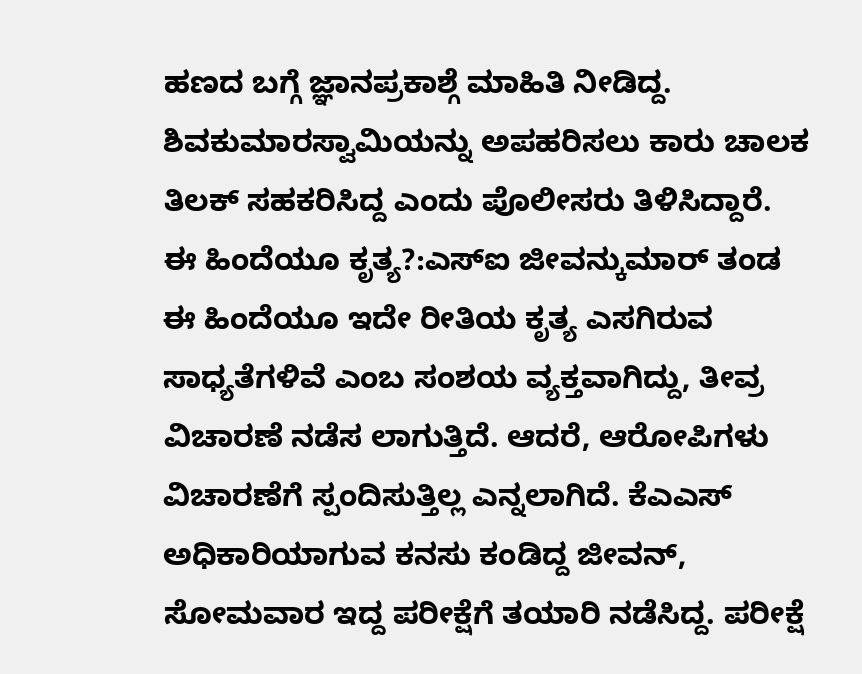ಹಣದ ಬಗ್ಗೆ ಜ್ಞಾನಪ್ರಕಾಶ್ಗೆ ಮಾಹಿತಿ ನೀಡಿದ್ದ. ಶಿವಕುಮಾರಸ್ವಾಮಿಯನ್ನು ಅಪಹರಿಸಲು ಕಾರು ಚಾಲಕ ತಿಲಕ್ ಸಹಕರಿಸಿದ್ದ ಎಂದು ಪೊಲೀಸರು ತಿಳಿಸಿದ್ದಾರೆ.
ಈ ಹಿಂದೆಯೂ ಕೃತ್ಯ?:ಎಸ್ಐ ಜೀವನ್ಕುಮಾರ್ ತಂಡ ಈ ಹಿಂದೆಯೂ ಇದೇ ರೀತಿಯ ಕೃತ್ಯ ಎಸಗಿರುವ ಸಾಧ್ಯತೆಗಳಿವೆ ಎಂಬ ಸಂಶಯ ವ್ಯಕ್ತವಾಗಿದ್ದು, ತೀವ್ರ ವಿಚಾರಣೆ ನಡೆಸ ಲಾಗುತ್ತಿದೆ. ಆದರೆ, ಆರೋಪಿಗಳು ವಿಚಾರಣೆಗೆ ಸ್ಪಂದಿಸುತ್ತಿಲ್ಲ ಎನ್ನಲಾಗಿದೆ. ಕೆಎಎಸ್ ಅಧಿಕಾರಿಯಾಗುವ ಕನಸು ಕಂಡಿದ್ದ ಜೀವನ್, ಸೋಮವಾರ ಇದ್ದ ಪರೀಕ್ಷೆಗೆ ತಯಾರಿ ನಡೆಸಿದ್ದ. ಪರೀಕ್ಷೆ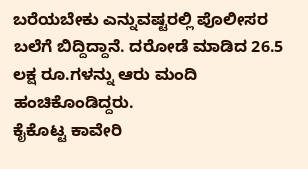ಬರೆಯಬೇಕು ಎನ್ನುವಷ್ಟರಲ್ಲಿ ಪೊಲೀಸರ ಬಲೆಗೆ ಬಿದ್ದಿದ್ದಾನೆ. ದರೋಡೆ ಮಾಡಿದ 26.5 ಲಕ್ಷ ರೂ.ಗಳನ್ನು ಆರು ಮಂದಿ ಹಂಚಿಕೊಂಡಿದ್ದರು.
ಕೈಕೊಟ್ಟ ಕಾವೇರಿ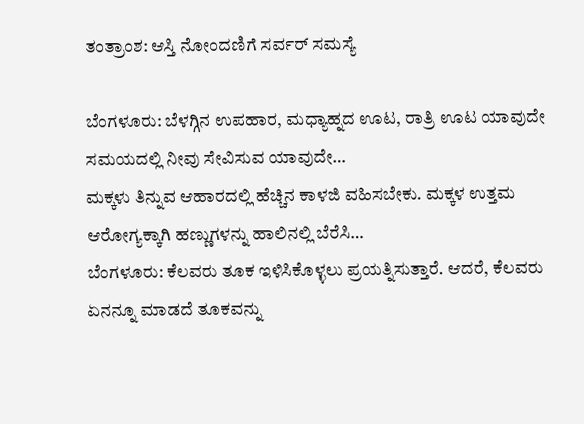ತಂತ್ರಾಂಶ: ಆಸ್ತಿ ನೋಂದಣಿಗೆ ಸರ್ವರ್ ಸಮಸ್ಯೆ

ಬೆಂಗಳೂರು: ಬೆಳಗ್ಗಿನ ಉಪಹಾರ, ಮಧ್ಯಾಹ್ನದ ಊಟ, ರಾತ್ರಿ ಊಟ ಯಾವುದೇ ಸಮಯದಲ್ಲಿ ನೀವು ಸೇವಿಸುವ ಯಾವುದೇ…
ಮಕ್ಕಳು ತಿನ್ನುವ ಆಹಾರದಲ್ಲಿ ಹೆಚ್ಚಿನ ಕಾಳಜಿ ವಹಿಸಬೇಕು. ಮಕ್ಕಳ ಉತ್ತಮ ಆರೋಗ್ಯಕ್ಕಾಗಿ ಹಣ್ಣುಗಳನ್ನು ಹಾಲಿನಲ್ಲಿ ಬೆರೆಸಿ…
ಬೆಂಗಳೂರು: ಕೆಲವರು ತೂಕ ಇಳಿಸಿಕೊಳ್ಳಲು ಪ್ರಯತ್ನಿಸುತ್ತಾರೆ. ಆದರೆ, ಕೆಲವರು ಏನನ್ನೂ ಮಾಡದೆ ತೂಕವನ್ನು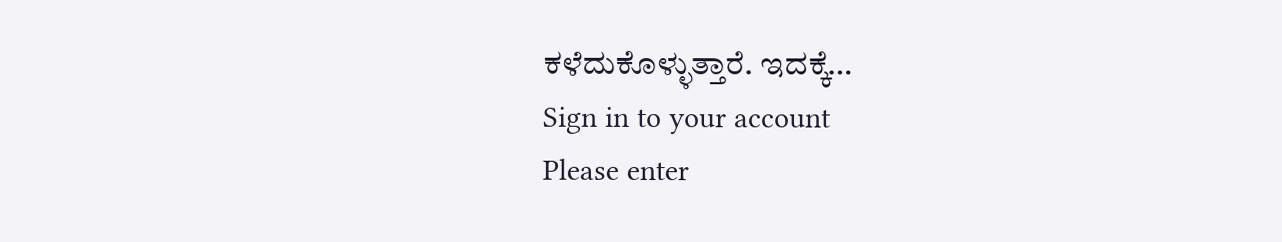ಕಳೆದುಕೊಳ್ಳುತ್ತಾರೆ. ಇದಕ್ಕೆ…
Sign in to your account
Please enter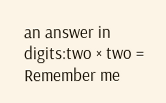an answer in digits:two × two =
Remember me